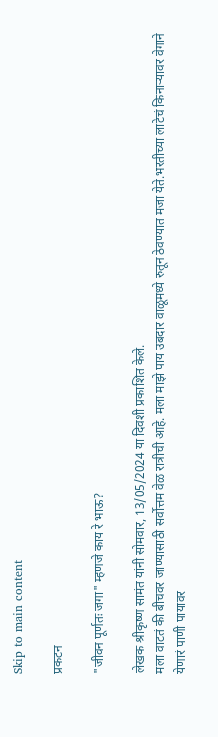Skip to main content

प्रकटन

"जीवन पूर्णतः जगा" म्हणजे काय रे भाऊ?

लेखक श्रीकृष्ण सामंत यांनी सोमवार, 13/05/2024 या दिवशी प्रकाशित केले.
मला वाटतं की बीचवर जाण्यासाठी सर्वोत्तम वेळ रात्रीची आहे. मला माझे पाय उबदार वाळूमध्ये रुतून ठेवण्यात मजा येते.भरतीच्या लाटेचं किनाऱ्यावर वेगाने येणारं पाणी पायावर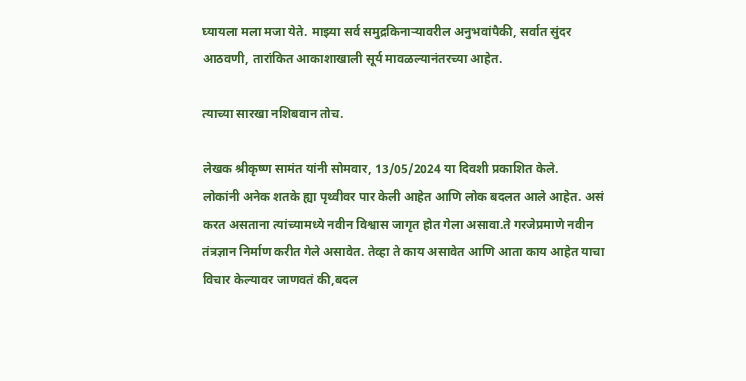घ्यायला मला मजा येते. माझ्या सर्व समुद्रकिनाऱ्यावरील अनुभवांपैकी, सर्वात सुंदर आठवणी, तारांकित आकाशाखाली सूर्य मावळल्यानंतरच्या आहेत.

त्याच्या सारखा नशिबवान तोच.

लेखक श्रीकृष्ण सामंत यांनी सोमवार, 13/05/2024 या दिवशी प्रकाशित केले.
लोकांनी अनेक शतके ह्या पृथ्वीवर पार केली आहेत आणि लोक बदलत आले आहेत. असं करत असताना त्यांच्यामध्ये नवीन विश्वास जागृत होत गेला असावा.ते गरजेप्रमाणे नवीन तंत्रज्ञान निर्माण करीत गेले असावेत. तेव्हा ते काय असावेत आणि आता काय आहेत याचा विचार केल्यावर जाणवतं की,बदल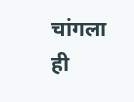चांगला ही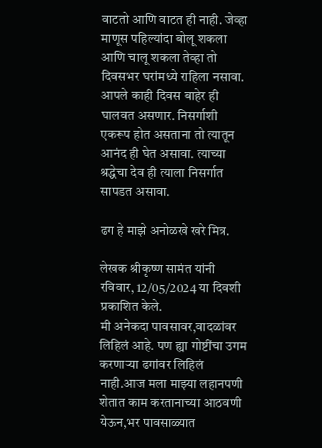वाटतो आणि वाटत ही नाही. जेव्हा माणूस पहिल्यांदा बोलू शकला आणि चालू शकला तेव्हा तो दिवसभर घरांमध्ये राहिला नसावा. आपले काही दिवस बाहेर ही घालवत असणार. निसर्गाशी एकरूप होत असताना तो त्यातून आनंद ही घेत असावा. त्याच्या श्रद्धेचा देव ही त्याला निसर्गात सापडत असावा.

ढग हे माझे अनोळखे खरे मित्र.

लेखक श्रीकृष्ण सामंत यांनी रविवार, 12/05/2024 या दिवशी प्रकाशित केले.
मी अनेकदा पावसावर,वादळांवर लिहिलं आहे. पण ह्या गोष्टींचा उगम करणाऱ्या ढगांवर लिहिलं नाही.आज मला माझ्या लहानपणी शेतात काम करतानाच्या आठवणी येऊन,भर पावसाळ्यात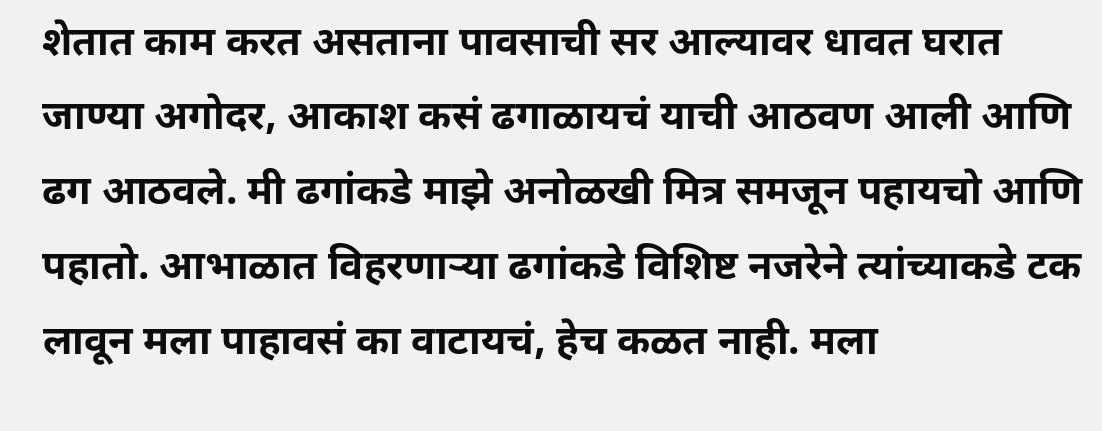शेतात काम करत असताना पावसाची सर आल्यावर धावत घरात जाण्या अगोदर, आकाश कसं ढगाळायचं याची आठवण आली आणि ढग आठवले. मी ढगांकडे माझे अनोळखी मित्र समजून पहायचो आणि पहातो. आभाळात विहरणाऱ्या ढगांकडे विशिष्ट नजरेने त्यांच्याकडे टक लावून मला पाहावसं का वाटायचं, हेच कळत नाही. मला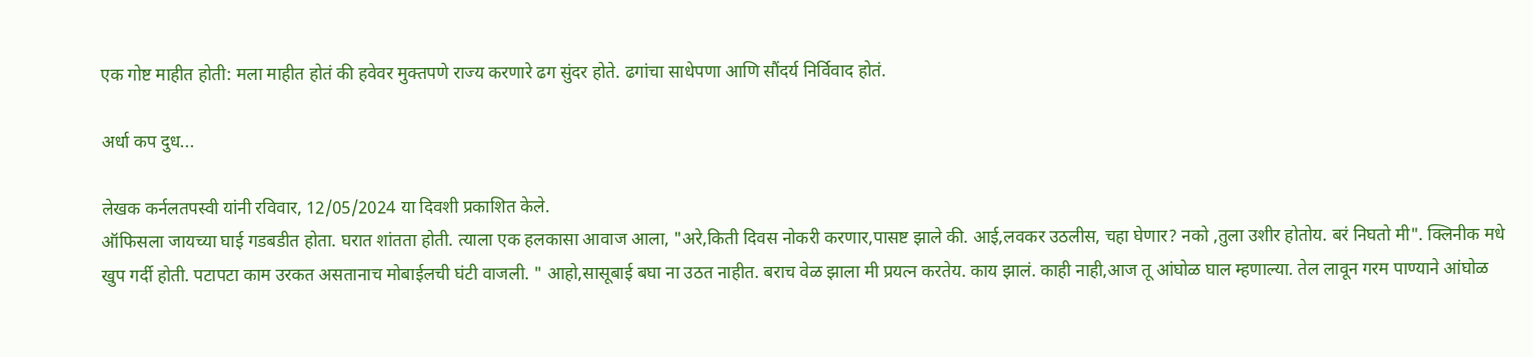एक गोष्ट माहीत होती: मला माहीत होतं की हवेवर मुक्तपणे राज्य करणारे ढग सुंदर होते. ढगांचा साधेपणा आणि सौंदर्य निर्विवाद होतं.

अर्धा कप दुध...

लेखक कर्नलतपस्वी यांनी रविवार, 12/05/2024 या दिवशी प्रकाशित केले.
ऑफिसला जायच्या घाई गडबडीत होता. घरात शांतता होती. त्याला एक हलकासा आवाज आला, "अरे,किती दिवस नोकरी करणार,पासष्ट झाले की. आई,लवकर उठलीस, चहा घेणार? नको ,तुला उशीर होतोय. बरं निघतो मी". क्लिनीक मधे खुप गर्दी होती. पटापटा काम उरकत असतानाच मोबाईलची घंटी वाजली. " आहो,सासूबाई बघा ना उठत नाहीत. बराच वेळ झाला मी प्रयत्न करतेय. काय झालं. काही नाही,आज तू आंघोळ घाल म्हणाल्या. तेल लावून गरम पाण्याने आंघोळ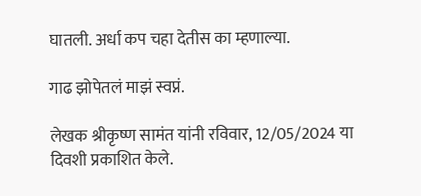घातली. अर्धा कप चहा देतीस का म्हणाल्या.

गाढ झोपेतलं माझं स्वप्नं.

लेखक श्रीकृष्ण सामंत यांनी रविवार, 12/05/2024 या दिवशी प्रकाशित केले.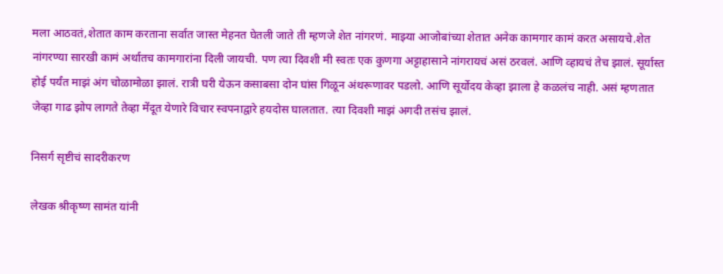मला आठवतं,शेतात काम करताना सर्वात जास्त मेहनत घेतली जाते ती म्हणजे शेत नांगरणं. माझ्या आजोबांच्या शेतात अनेक कामगार कामं करत असायचे.शेत नांगरण्या सारखी कामं अर्थातच कामगारांना दिली जायची. पण त्या दिवशी मी स्वतः एक कुणगा अट्टाहासाने नांगरायचं असं ठरवलं. आणि व्हायचं तेच झालं. सूर्यास्त होई पर्यंत माझं अंग चोळामोळा झालं. रात्री घरी येऊन कसाबसा दोन घांस गिळून अंथरूणावर पडलो. आणि सूर्योदय केव्हा झाला हे कळलंच नाही. असं म्हणतात जेव्हा गाढ झोप लागते तेव्हा मेंदूत येणारे विचार स्वपनाद्वारे हयदोस घालतात. त्या दिवशी माझं अगदी तसंच झालं.

निसर्ग सृष्टीचं सादरीकरण

लेखक श्रीकृष्ण सामंत यांनी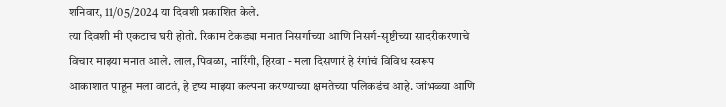शनिवार, 11/05/2024 या दिवशी प्रकाशित केले.
त्या दिवशी मी एकटाच घरी होतो. रिकाम टेकड्या मनात निसर्गाच्या आणि निसर्ग-सृष्टीच्या सादरीकरणाचे विचार माझ्या मनात आले. लाल, पिवळा, नारिंगी, हिरवा - मला दिसणारं हे रंगांचं विविध स्वरूप आकाशात पाहून मला वाटतं, हे दृष्य माझ्या कल्पना करण्याच्या क्षमतेच्या पलिकडंच आहे. जांभळ्या आणि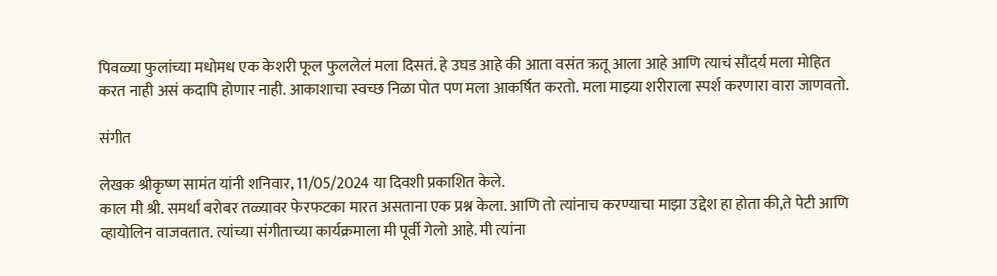पिवळ्या फुलांच्या मधोमध एक केशरी फूल फुललेलं मला दिसतं. हे उघड आहे की आता वसंत ऋतू आला आहे आणि त्याचं सौंदर्य मला मोहित करत नाही असं कदापि होणार नाही. आकाशाचा स्वच्छ निळा पोत पण मला आकर्षित करतो. मला माझ्या शरीराला स्पर्श करणारा वारा जाणवतो.

संगीत

लेखक श्रीकृष्ण सामंत यांनी शनिवार, 11/05/2024 या दिवशी प्रकाशित केले.
काल मी श्री. समर्थां बरोबर तळ्यावर फेरफटका मारत असताना एक प्रश्न केला. आणि तो त्यांनाच करण्याचा माझा उद्देश हा होता की,ते पेटी आणि व्हायोलिन वाजवतात. त्यांच्या संगीताच्या कार्यक्रमाला मी पूर्वी गेलो आहे. मी त्यांना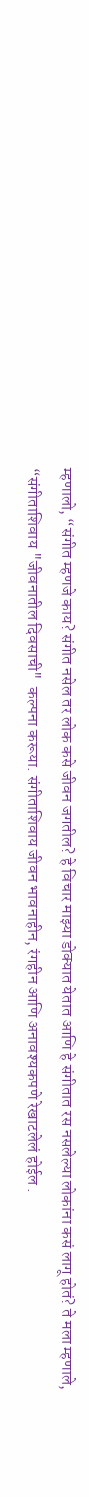म्हणालो, “संगीत म्हणजे काय? संगीत नसेल तर लोक कसे जीवन जगतील? हे विचार माझ्या डोक्यात येतात आणि हे संगीतात रस नसलेल्या लोकांना कसं लागू होतं? ते मला म्हणाले, “संगीताशिवाय "जीवनातील दिवसाची"  कल्पना करूया. संगीताशिवाय जीवन भावनाहीन, रंगहीन आणि अनावश्यकपणे रेखाटलेलं होईल .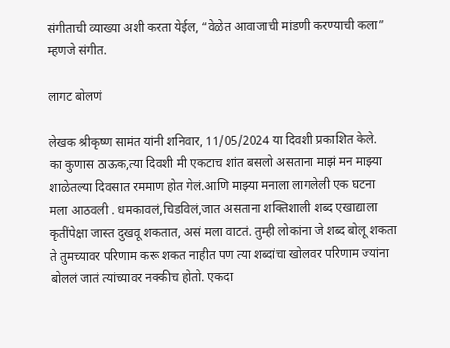संगीताची व्याख्या अशी करता येईल, “वेळेत आवाजाची मांडणी करण्याची कला” म्हणजे संगीत.

लागट बोलणं

लेखक श्रीकृष्ण सामंत यांनी शनिवार, 11/05/2024 या दिवशी प्रकाशित केले.
का कुणास ठाऊक,त्या दिवशी मी एकटाच शांत बसलो असताना माझं मन माझ्या शाळेतल्या दिवसात रममाण होत गेलं.आणि माझ्या मनाला लागलेली एक घटना मला आठवली . धमकावलं,चिडविलं,जात असताना शक्तिशाली शब्द एखाद्याला कृतींपेक्षा जास्त दुखवू शकतात, असं मला वाटतं. तुम्ही लोकांना जे शब्द बोलू शकता ते तुमच्यावर परिणाम करू शकत नाहीत पण त्या शब्दांचा खोलवर परिणाम ज्यांना बोललं जातं त्यांच्यावर नक्कीच होतो. एकदा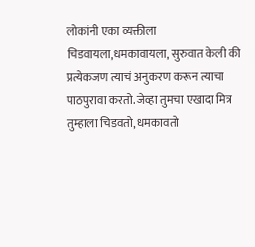लोकांनी एका व्यक्तीला चिडवायला,धमकावायला, सुरुवात केली की प्रत्येकजण त्याचं अनुकरण करून त्याचा पाठपुरावा करतो. जेव्हा तुमचा एखादा मित्र तुम्हाला चिडवतो, धमकावतो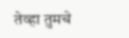तेव्हा तुमचे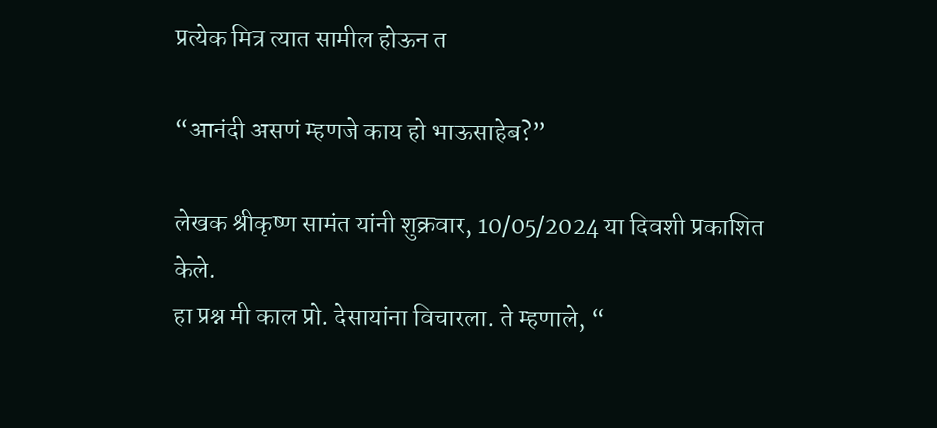प्रत्येक मित्र त्यात सामील होऊन त

“आनंदी असणं म्हणजे काय हो भाऊसाहेब?”

लेखक श्रीकृष्ण सामंत यांनी शुक्रवार, 10/05/2024 या दिवशी प्रकाशित केले.
हा प्रश्न मी काल प्रो. देसायांना विचारला. ते म्हणाले, “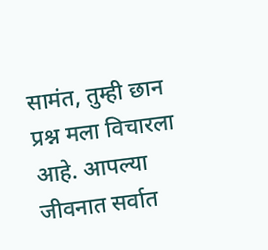सामंत, तुम्ही छान प्रश्न मला विचारला आहे. आपल्या जीवनात सर्वात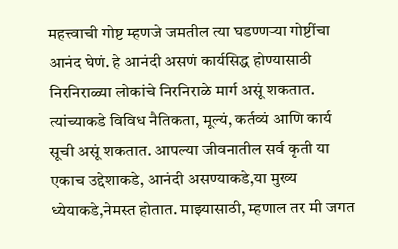महत्त्वाची गोष्ट म्हणजे जमतील त्या घडण्णऱ्या गोष्टींचा आनंद घेणं. हे आनंदी असणं कार्यसिद्ध होण्यासाठी निरनिराळ्या लोकांचे निरनिराळे मार्ग असूं शकतात. त्यांच्याकडे विविध नैतिकता, मूल्यं, कर्तव्यं आणि कार्य सूची असूं शकतात. आपल्या जीवनातील सर्व कृती या एकाच उद्देशाकडे, आनंदी असण्याकडे,या मुख्य ध्येयाकडे,नेमस्त होतात. माझ्यासाठी, म्हणाल तर मी जगत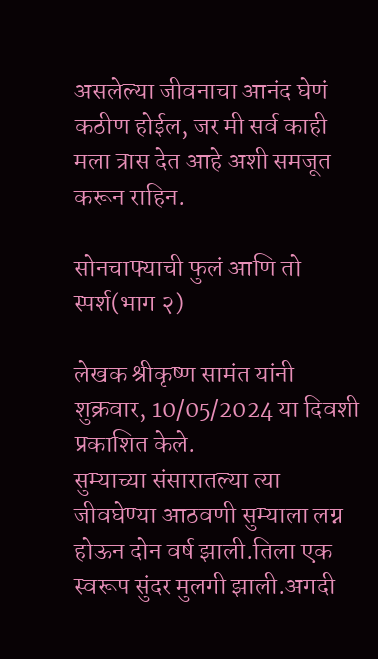असलेल्या जीवनाचा आनंद घेणं कठीण होईल, जर मी सर्व काही मला त्रास देत आहे अशी समजूत करून राहिन.

सोनचाफ्याची फुलं आणि तो स्पर्श(भाग २)

लेखक श्रीकृष्ण सामंत यांनी शुक्रवार, 10/05/2024 या दिवशी प्रकाशित केले.
सुम्याच्या संसारातल्या त्या जीवघेण्या आठवणी सुम्याला लग्न होऊन दोन वर्ष झाली.तिला एक स्वरूप सुंदर मुलगी झाली.अगदी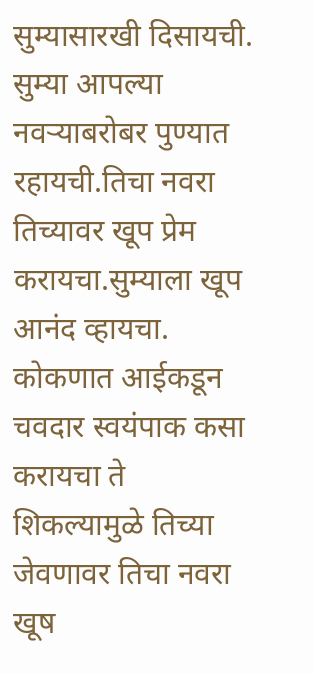सुम्यासारखी दिसायची. सुम्या आपल्या नवर्‍याबरोबर पुण्यात रहायची.तिचा नवरा तिच्यावर खूप प्रेम करायचा.सुम्याला खूप आनंद व्हायचा. कोकणात आईकडून चवदार स्वयंपाक कसा करायचा ते शिकल्यामुळे तिच्या जेवणावर तिचा नवरा खूष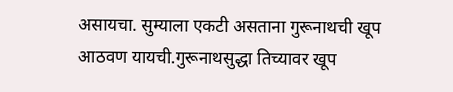असायचा. सुम्याला एकटी असताना गुरूनाथची खूप आठवण यायची.गुरूनाथसुद्धा तिच्यावर खूप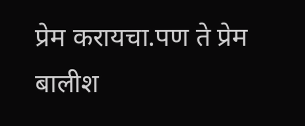प्रेम करायचा.पण ते प्रेम बालीश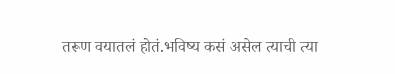तरूण वयातलं होतं.भविष्य कसं असेल त्याची त्या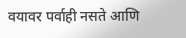वयावर पर्वाही नसते आणि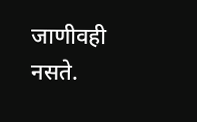जाणीवही नसते.